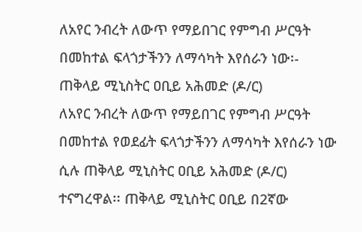ለአየር ንብረት ለውጥ የማይበገር የምግብ ሥርዓት በመከተል ፍላጎታችንን ለማሳካት እየሰራን ነው፡- ጠቅላይ ሚኒስትር ዐቢይ አሕመድ (ዶ/ር)
ለአየር ንብረት ለውጥ የማይበገር የምግብ ሥርዓት በመከተል የወደፊት ፍላጎታችንን ለማሳካት እየሰራን ነው ሲሉ ጠቅላይ ሚኒስትር ዐቢይ አሕመድ (ዶ/ር) ተናግረዋል፡፡ ጠቅላይ ሚኒስትር ዐቢይ በ2ኛው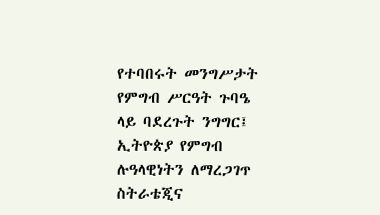የተባበሩት መንግሥታት የምግብ ሥርዓት ጉባዔ ላይ ባደረጉት ንግግር፤ ኢትዮጵያ የምግብ ሉዓላዊነትን ለማረጋገጥ ስትራቴጂና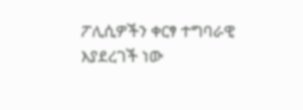ፖሊሲዎችን ቀርፃ ተግባራዊ እያደረገች ነው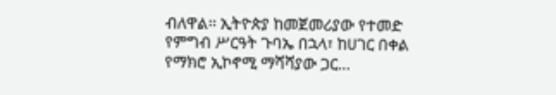ብለዋል፡፡ ኢትዮጵያ ከመጀመሪያው የተመድ የምግብ ሥርዓት ጉባኤ በኋላ፣ ከሀገር በቀል የማክሮ ኢኮኖሚ ማሻሻያው ጋር…